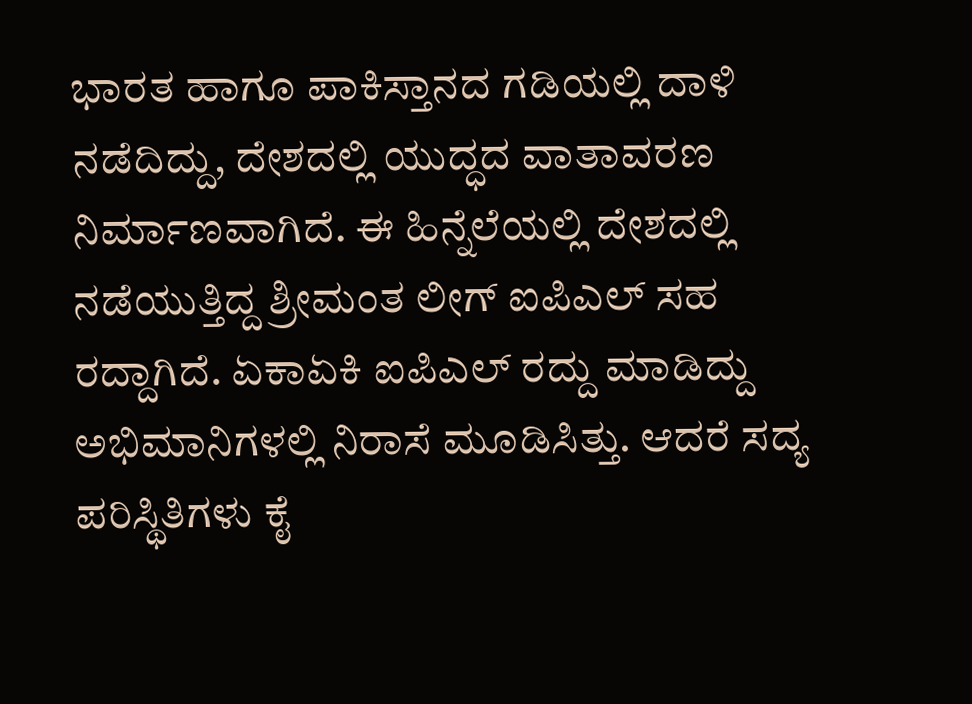ಭಾರತ ಹಾಗೂ ಪಾಕಿಸ್ತಾನದ ಗಡಿಯಲ್ಲಿ ದಾಳಿ ನಡೆದಿದ್ದು, ದೇಶದಲ್ಲಿ ಯುದ್ಧದ ವಾತಾವರಣ ನಿರ್ಮಾಣವಾಗಿದೆ. ಈ ಹಿನ್ನೆಲೆಯಲ್ಲಿ ದೇಶದಲ್ಲಿ ನಡೆಯುತ್ತಿದ್ದ ಶ್ರೀಮಂತ ಲೀಗ್ ಐಪಿಎಲ್ ಸಹ ರದ್ದಾಗಿದೆ. ಏಕಾಏಕಿ ಐಪಿಎಲ್ ರದ್ದು ಮಾಡಿದ್ದು ಅಭಿಮಾನಿಗಳಲ್ಲಿ ನಿರಾಸೆ ಮೂಡಿಸಿತ್ತು. ಆದರೆ ಸದ್ಯ ಪರಿಸ್ಥಿತಿಗಳು ಕೈ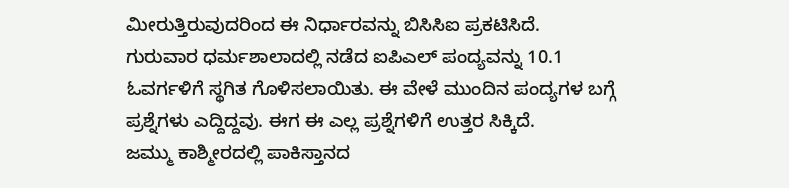ಮೀರುತ್ತಿರುವುದರಿಂದ ಈ ನಿರ್ಧಾರವನ್ನು ಬಿಸಿಸಿಐ ಪ್ರಕಟಿಸಿದೆ. ಗುರುವಾರ ಧರ್ಮಶಾಲಾದಲ್ಲಿ ನಡೆದ ಐಪಿಎಲ್ ಪಂದ್ಯವನ್ನು 10.1 ಓವರ್ಗಳಿಗೆ ಸ್ಥಗಿತ ಗೊಳಿಸಲಾಯಿತು. ಈ ವೇಳೆ ಮುಂದಿನ ಪಂದ್ಯಗಳ ಬಗ್ಗೆ ಪ್ರಶ್ನೆಗಳು ಎದ್ದಿದ್ದವು. ಈಗ ಈ ಎಲ್ಲ ಪ್ರಶ್ನೆಗಳಿಗೆ ಉತ್ತರ ಸಿಕ್ಕಿದೆ.
ಜಮ್ಮು ಕಾಶ್ಮೀರದಲ್ಲಿ ಪಾಕಿಸ್ತಾನದ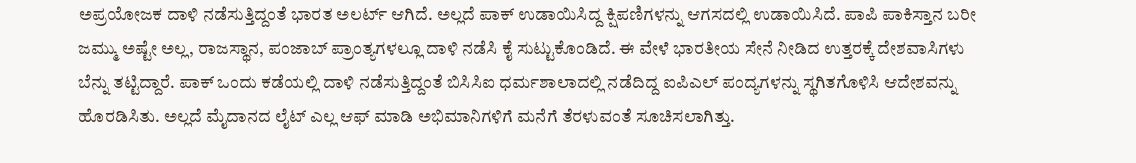ಅಪ್ರಯೋಜಕ ದಾಳಿ ನಡೆಸುತ್ತಿದ್ದಂತೆ ಭಾರತ ಅಲರ್ಟ್ ಆಗಿದೆ. ಅಲ್ಲದೆ ಪಾಕ್ ಉಡಾಯಿಸಿದ್ದ ಕ್ಷಿಪಣಿಗಳನ್ನು ಆಗಸದಲ್ಲಿ ಉಡಾಯಿಸಿದೆ. ಪಾಪಿ ಪಾಕಿಸ್ತಾನ ಬರೀ ಜಮ್ಮು ಅಷ್ಟೇ ಅಲ್ಲ, ರಾಜಸ್ಥಾನ, ಪಂಜಾಬ್ ಪ್ರಾಂತ್ಯಗಳಲ್ಲೂ ದಾಳಿ ನಡೆಸಿ ಕೈ ಸುಟ್ಟುಕೊಂಡಿದೆ. ಈ ವೇಳೆ ಭಾರತೀಯ ಸೇನೆ ನೀಡಿದ ಉತ್ತರಕ್ಕೆ ದೇಶವಾಸಿಗಳು ಬೆನ್ನು ತಟ್ಟಿದ್ದಾರೆ. ಪಾಕ್ ಒಂದು ಕಡೆಯಲ್ಲಿ ದಾಳಿ ನಡೆಸುತ್ತಿದ್ದಂತೆ ಬಿಸಿಸಿಐ ಧರ್ಮಶಾಲಾದಲ್ಲಿ ನಡೆದಿದ್ದ ಐಪಿಎಲ್ ಪಂದ್ಯಗಳನ್ನು ಸ್ಥಗಿತಗೊಳಿಸಿ ಆದೇಶವನ್ನು ಹೊರಡಿಸಿತು. ಅಲ್ಲದೆ ಮೈದಾನದ ಲೈಟ್ ಎಲ್ಲ ಆಫ್ ಮಾಡಿ ಅಭಿಮಾನಿಗಳಿಗೆ ಮನೆಗೆ ತೆರಳುವಂತೆ ಸೂಚಿಸಲಾಗಿತ್ತು.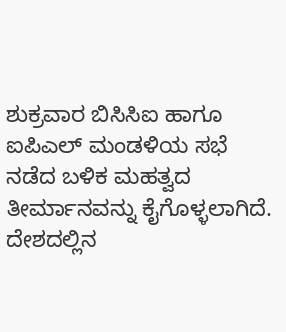ಶುಕ್ರವಾರ ಬಿಸಿಸಿಐ ಹಾಗೂ ಐಪಿಎಲ್ ಮಂಡಳಿಯ ಸಭೆ ನಡೆದ ಬಳಿಕ ಮಹತ್ವದ ತೀರ್ಮಾನವನ್ನು ಕೈಗೊಳ್ಳಲಾಗಿದೆ. ದೇಶದಲ್ಲಿನ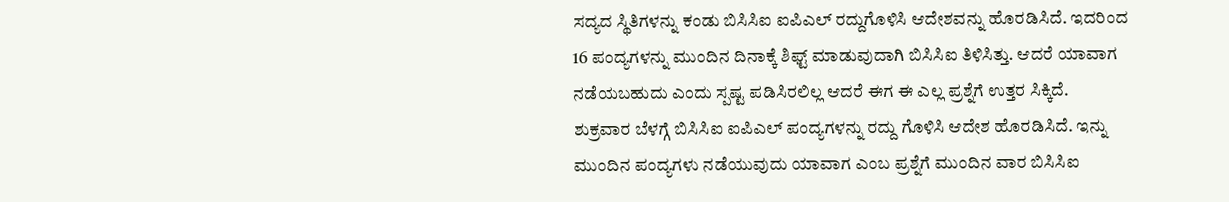ಸದ್ಯದ ಸ್ಥಿತಿಗಳನ್ನು ಕಂಡು ಬಿಸಿಸಿಐ ಐಪಿಎಲ್ ರದ್ದುಗೊಳಿಸಿ ಆದೇಶವನ್ನು ಹೊರಡಿಸಿದೆ. ಇದರಿಂದ 16 ಪಂದ್ಯಗಳನ್ನು ಮುಂದಿನ ದಿನಾಕ್ಕೆ ಶಿಫ್ಟ್ ಮಾಡುವುದಾಗಿ ಬಿಸಿಸಿಐ ತಿಳಿಸಿತ್ತು. ಆದರೆ ಯಾವಾಗ ನಡೆಯಬಹುದು ಎಂದು ಸ್ಪಷ್ಟ ಪಡಿಸಿರಲಿಲ್ಲ ಆದರೆ ಈಗ ಈ ಎಲ್ಲ ಪ್ರಶ್ನೆಗೆ ಉತ್ತರ ಸಿಕ್ಕಿದೆ.
ಶುಕ್ರವಾರ ಬೆಳಗ್ಗೆ ಬಿಸಿಸಿಐ ಐಪಿಎಲ್ ಪಂದ್ಯಗಳನ್ನು ರದ್ದು ಗೊಳಿಸಿ ಆದೇಶ ಹೊರಡಿಸಿದೆ. ಇನ್ನು ಮುಂದಿನ ಪಂದ್ಯಗಳು ನಡೆಯುವುದು ಯಾವಾಗ ಎಂಬ ಪ್ರಶ್ನೆಗೆ ಮುಂದಿನ ವಾರ ಬಿಸಿಸಿಐ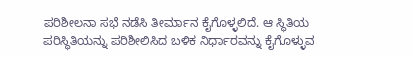ಪರಿಶೀಲನಾ ಸಭೆ ನಡೆಸಿ ತೀರ್ಮಾನ ಕೈಗೊಳ್ಳಲಿದೆ. ಆ ಸ್ಥಿತಿಯ ಪರಿಸ್ಥಿತಿಯನ್ನು ಪರಿಶೀಲಿಸಿದ ಬಳಿಕ ನಿರ್ಧಾರವನ್ನು ಕೈಗೊಳ್ಳುವ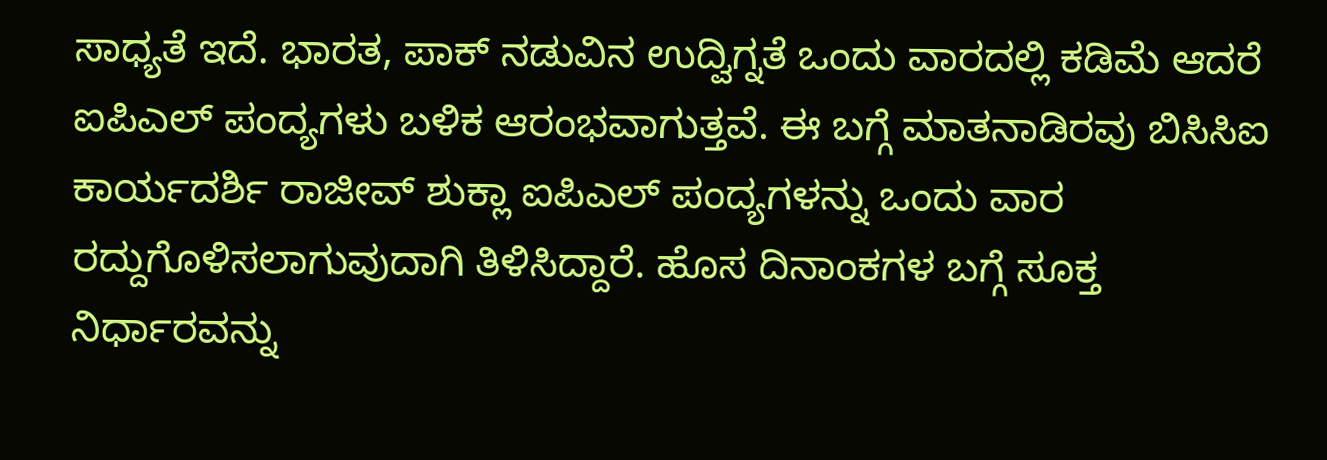ಸಾಧ್ಯತೆ ಇದೆ. ಭಾರತ, ಪಾಕ್ ನಡುವಿನ ಉದ್ವಿಗ್ನತೆ ಒಂದು ವಾರದಲ್ಲಿ ಕಡಿಮೆ ಆದರೆ ಐಪಿಎಲ್ ಪಂದ್ಯಗಳು ಬಳಿಕ ಆರಂಭವಾಗುತ್ತವೆ. ಈ ಬಗ್ಗೆ ಮಾತನಾಡಿರವು ಬಿಸಿಸಿಐ ಕಾರ್ಯದರ್ಶಿ ರಾಜೀವ್ ಶುಕ್ಲಾ ಐಪಿಎಲ್ ಪಂದ್ಯಗಳನ್ನು ಒಂದು ವಾರ ರದ್ದುಗೊಳಿಸಲಾಗುವುದಾಗಿ ತಿಳಿಸಿದ್ದಾರೆ. ಹೊಸ ದಿನಾಂಕಗಳ ಬಗ್ಗೆ ಸೂಕ್ತ ನಿರ್ಧಾರವನ್ನು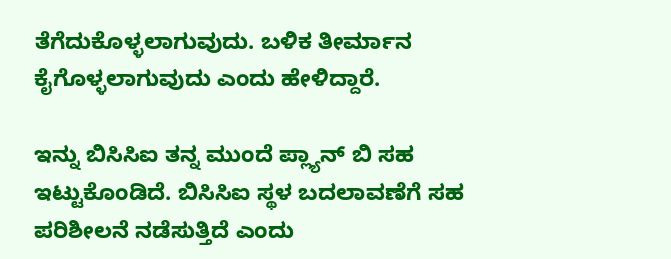ತೆಗೆದುಕೊಳ್ಳಲಾಗುವುದು. ಬಳಿಕ ತೀರ್ಮಾನ ಕೈಗೊಳ್ಳಲಾಗುವುದು ಎಂದು ಹೇಳಿದ್ದಾರೆ.

ಇನ್ನು ಬಿಸಿಸಿಐ ತನ್ನ ಮುಂದೆ ಪ್ಲ್ಯಾನ್ ಬಿ ಸಹ ಇಟ್ಟುಕೊಂಡಿದೆ. ಬಿಸಿಸಿಐ ಸ್ಥಳ ಬದಲಾವಣೆಗೆ ಸಹ ಪರಿಶೀಲನೆ ನಡೆಸುತ್ತಿದೆ ಎಂದು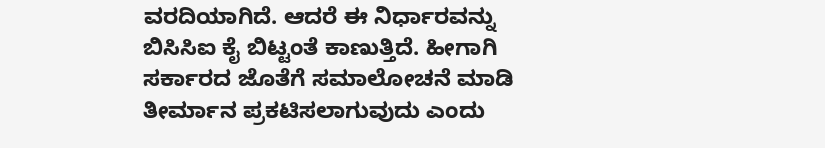ವರದಿಯಾಗಿದೆ. ಆದರೆ ಈ ನಿರ್ಧಾರವನ್ನು ಬಿಸಿಸಿಐ ಕೈ ಬಿಟ್ಟಂತೆ ಕಾಣುತ್ತಿದೆ. ಹೀಗಾಗಿ ಸರ್ಕಾರದ ಜೊತೆಗೆ ಸಮಾಲೋಚನೆ ಮಾಡಿ ತೀರ್ಮಾನ ಪ್ರಕಟಿಸಲಾಗುವುದು ಎಂದು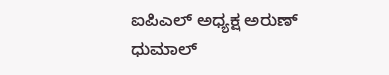ಐಪಿಎಲ್ ಅಧ್ಯಕ್ಷ ಅರುಣ್ ಧುಮಾಲ್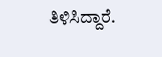ತಿಳಿಸಿದ್ದಾರೆ.